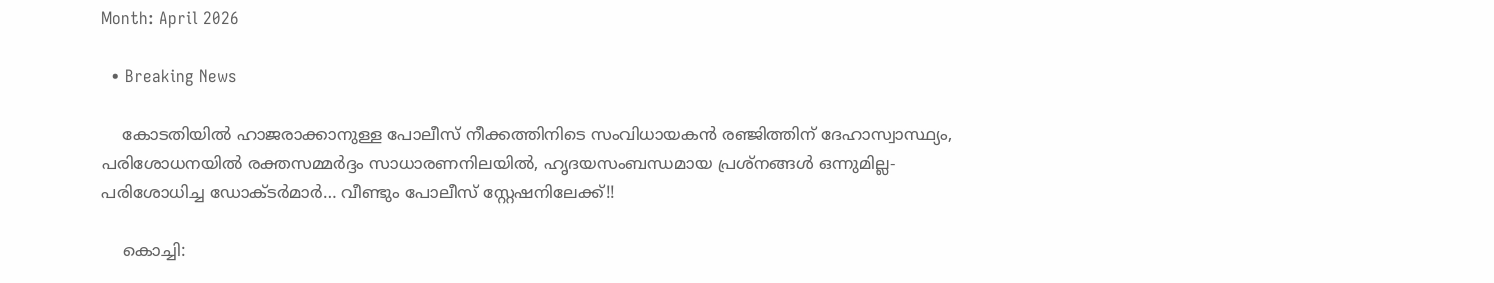Month: April 2026

  • Breaking News

    കോടതിയിൽ ഹാജരാക്കാനുള്ള പോലീസ് നീക്കത്തിനിടെ സംവിധായകൻ രഞ്ജിത്തിന് ദേഹാസ്വാസ്ഥ്യം, പരിശോധനയിൽ രക്തസമ്മർദ്ദം സാധാരണനിലയിൽ, ഹൃദയസംബന്ധമായ പ്രശ്‌നങ്ങൾ ഒന്നുമില്ല- പരിശോധിച്ച ഡോക്ടർമാർ… വീണ്ടും പോലീസ് സ്റ്റേഷനിലേക്ക്!!

    കൊച്ചി: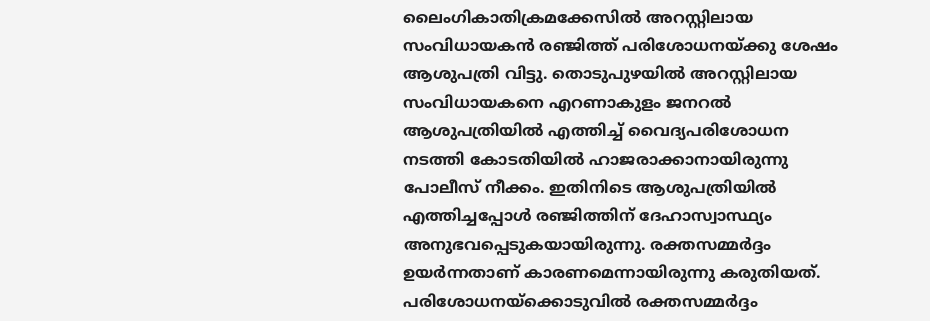ലൈംഗികാതിക്രമക്കേസിൽ അറസ്റ്റിലായ സംവിധായകൻ രഞ്ജിത്ത് പരിശോധനയ്ക്കു ശേഷം ആശുപത്രി വിട്ടു. തൊടുപുഴയിൽ അറസ്റ്റിലായ സംവിധായകനെ എറണാകുളം ജനറൽ ആശുപത്രിയിൽ എത്തിച്ച് വൈദ്യപരിശോധന നടത്തി കോടതിയിൽ ഹാജരാക്കാനായിരുന്നു പോലീസ് നീക്കം. ഇതിനിടെ ആശുപത്രിയിൽ എത്തിച്ചപ്പോൾ രഞ്ജിത്തിന് ദേഹാസ്വാസ്ഥ്യം അനുഭവപ്പെടുകയായിരുന്നു. രക്തസമ്മർദ്ദം ഉയർന്നതാണ് കാരണമെന്നായിരുന്നു കരുതിയത്. പരിശോധനയ്‌ക്കൊടുവിൽ രക്തസമ്മർദ്ദം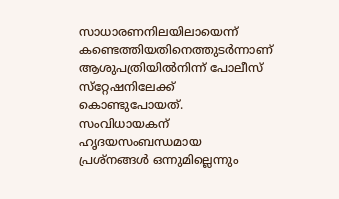സാധാരണനിലയിലായെന്ന് കണ്ടെത്തിയതിനെത്തുടർന്നാണ് ആശുപത്രിയിൽനിന്ന് പോലീസ് സ്‌റ്റേഷനിലേക്ക് കൊണ്ടുപോയത്. സംവിധായകന് ഹൃദയസംബന്ധമായ പ്രശ്‌നങ്ങൾ ഒന്നുമില്ലെന്നും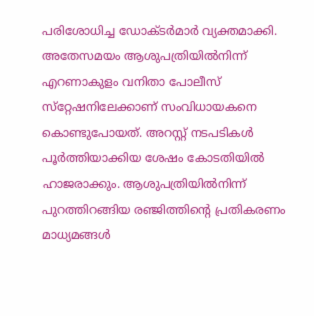പരിശോധിച്ച ഡോക്ടർമാർ വ്യക്തമാക്കി. അതേസമയം ആശുപത്രിയിൽനിന്ന് എറണാകുളം വനിതാ പോലീസ് സ്‌റ്റേഷനിലേക്കാണ് സംവിധായകനെ കൊണ്ടുപോയത്. അറസ്റ്റ് നടപടികൾ പൂർത്തിയാക്കിയ ശേഷം കോടതിയിൽ ഹാജരാക്കും. ആശുപത്രിയിൽനിന്ന് പുറത്തിറങ്ങിയ രഞ്ജിത്തിന്റെ പ്രതികരണം മാധ്യമങ്ങൾ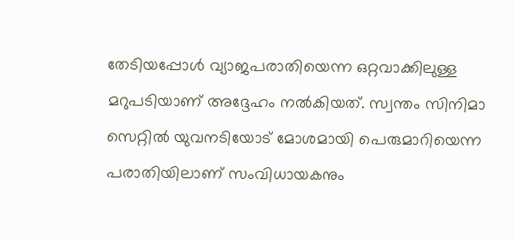തേടിയപ്പോൾ വ്യാജപരാതിയെന്ന ഒറ്റവാക്കിലുള്ള മറുപടിയാണ് അദ്ദേഹം നൽകിയത്. സ്വന്തം സിനിമാ സെറ്റിൽ യുവനടിയോട് മോശമായി പെരുമാറിയെന്ന പരാതിയിലാണ് സംവിധായകനും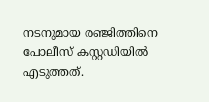നടനുമായ രഞ്ജിത്തിനെ പോലീസ് കസ്റ്റഡിയിൽ എടുത്തത്.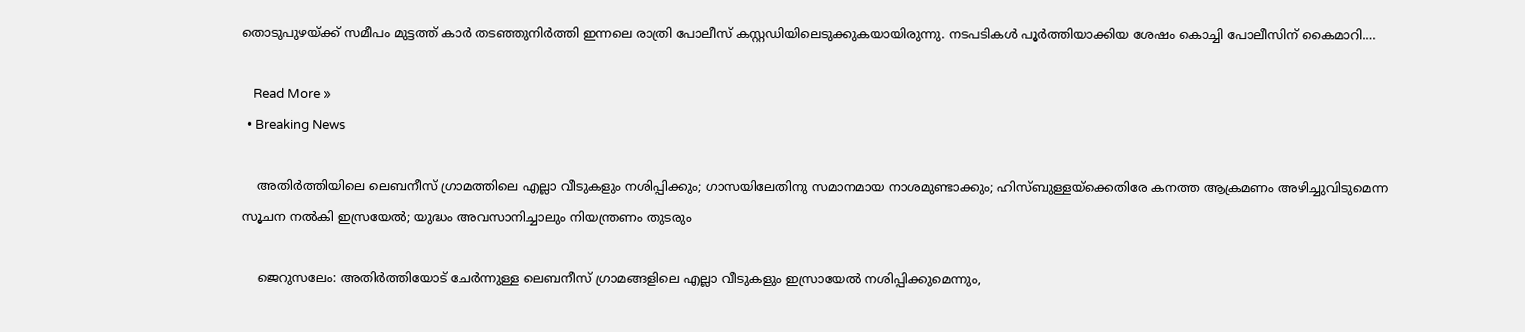തൊടുപുഴയ്ക്ക് സമീപം മുട്ടത്ത് കാർ തടഞ്ഞുനിർത്തി ഇന്നലെ രാത്രി പോലീസ് കസ്റ്റഡിയിലെടുക്കുകയായിരുന്നു. നടപടികൾ പൂർത്തിയാക്കിയ ശേഷം കൊച്ചി പോലീസിന് കൈമാറി.…

    Read More »
  • Breaking News

    അതിര്‍ത്തിയിലെ ലെബനീസ് ഗ്രാമത്തിലെ എല്ലാ വീടുകളും നശിപ്പിക്കും; ഗാസയിലേതിനു സമാനമായ നാശമുണ്ടാക്കും; ഹിസ്ബുള്ളയ്‌ക്കെതിരേ കനത്ത ആക്രമണം അഴിച്ചുവിടുമെന്ന സൂചന നല്‍കി ഇസ്രയേല്‍; യുദ്ധം അവസാനിച്ചാലും നിയന്ത്രണം തുടരും

    ജെറുസലേം: അതിര്‍ത്തിയോട് ചേര്‍ന്നുള്ള ലെബനീസ് ഗ്രാമങ്ങളിലെ എല്ലാ വീടുകളും ഇസ്രായേല്‍ നശിപ്പിക്കുമെന്നും,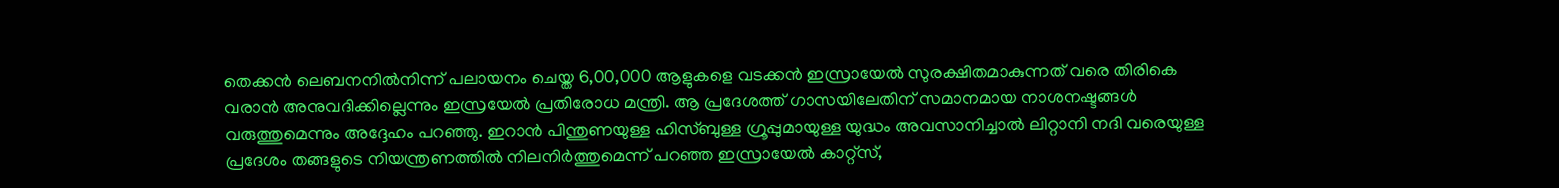തെക്കന്‍ ലെബനനില്‍നിന്ന് പലായനം ചെയ്ത 6,00,000 ആളുകളെ വടക്കന്‍ ഇസ്രായേല്‍ സുരക്ഷിതമാകുന്നത് വരെ തിരികെ വരാന്‍ അനുവദിക്കില്ലെന്നും ഇസ്രയേല്‍ പ്രതിരോധ മന്ത്രി. ആ പ്രദേശത്ത് ഗാസയിലേതിന് സമാനമായ നാശനഷ്ടങ്ങള്‍ വരുത്തുമെന്നും അദ്ദേഹം പറഞ്ഞു. ഇറാന്‍ പിന്തുണയുള്ള ഹിസ്ബുള്ള ഗ്രൂപ്പുമായുള്ള യുദ്ധം അവസാനിച്ചാല്‍ ലിറ്റാനി നദി വരെയുള്ള പ്രദേശം തങ്ങളുടെ നിയന്ത്രണത്തില്‍ നിലനിര്‍ത്തുമെന്ന് പറഞ്ഞ ഇസ്രായേല്‍ കാറ്റ്‌സ്,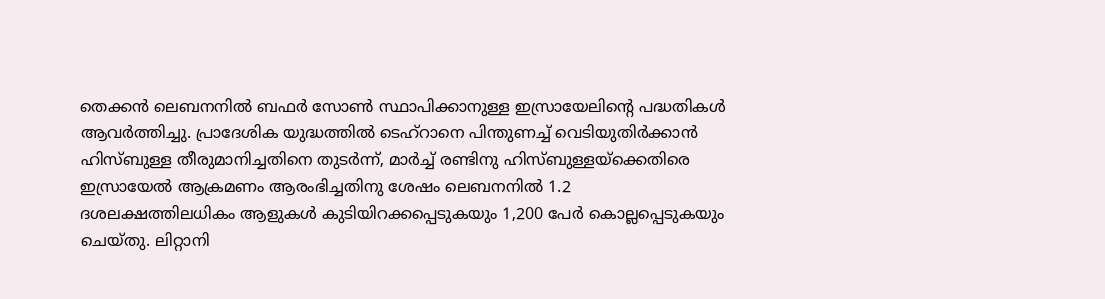തെക്കന്‍ ലെബനനില്‍ ബഫര്‍ സോണ്‍ സ്ഥാപിക്കാനുള്ള ഇസ്രായേലിന്റെ പദ്ധതികള്‍ ആവര്‍ത്തിച്ചു. പ്രാദേശിക യുദ്ധത്തില്‍ ടെഹ്റാനെ പിന്തുണച്ച് വെടിയുതിര്‍ക്കാന്‍ ഹിസ്ബുള്ള തീരുമാനിച്ചതിനെ തുടര്‍ന്ന്, മാര്‍ച്ച് രണ്ടിനു ഹിസ്ബുള്ളയ്ക്കെതിരെ ഇസ്രായേല്‍ ആക്രമണം ആരംഭിച്ചതിനു ശേഷം ലെബനനില്‍ 1.2 ദശലക്ഷത്തിലധികം ആളുകള്‍ കുടിയിറക്കപ്പെടുകയും 1,200 പേര്‍ കൊല്ലപ്പെടുകയും ചെയ്തു. ലിറ്റാനി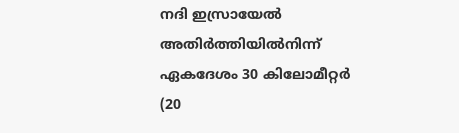നദി ഇസ്രായേല്‍ അതിര്‍ത്തിയില്‍നിന്ന് ഏകദേശം 30 കിലോമീറ്റര്‍ (20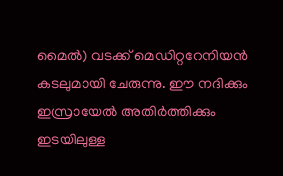മൈല്‍) വടക്ക് മെഡിറ്ററേനിയന്‍ കടലുമായി ചേരുന്നു. ഈ നദിക്കും ഇസ്രായേല്‍ അതിര്‍ത്തിക്കും ഇടയിലുള്ള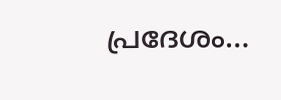പ്രദേശം…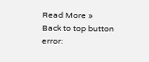Read More »
Back to top button
error: